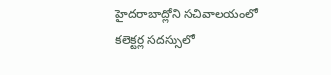హైదరాబాద్లోని సచివాలయంలో కలెక్టర్ల సదస్సులో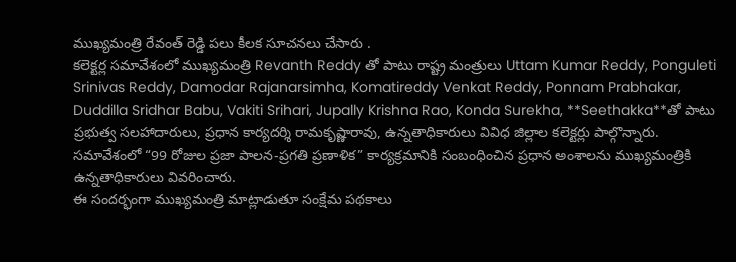ముఖ్యమంత్రి రేవంత్ రెడ్డి పలు కీలక సూచనలు చేసారు .
కలెక్టర్ల సమావేశంలో ముఖ్యమంత్రి Revanth Reddy తో పాటు రాష్ట్ర మంత్రులు Uttam Kumar Reddy, Ponguleti Srinivas Reddy, Damodar Rajanarsimha, Komatireddy Venkat Reddy, Ponnam Prabhakar, Duddilla Sridhar Babu, Vakiti Srihari, Jupally Krishna Rao, Konda Surekha, **Seethakka**తో పాటు ప్రభుత్వ సలహాదారులు, ప్రధాన కార్యదర్శి రామకృష్ణారావు, ఉన్నతాధికారులు వివిధ జిల్లాల కలెక్టర్లు పాల్గొన్నారు.
సమావేశంలో “99 రోజుల ప్రజా పాలన-ప్రగతి ప్రణాళిక” కార్యక్రమానికి సంబంధించిన ప్రధాన అంశాలను ముఖ్యమంత్రికి ఉన్నతాధికారులు వివరించారు.
ఈ సందర్భంగా ముఖ్యమంత్రి మాట్లాడుతూ సంక్షేమ పథకాలు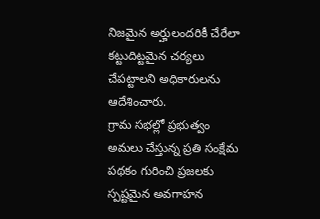నిజమైన అర్హులందరికీ చేరేలా కట్టుదిట్టమైన చర్యలు చేపట్టాలని అధికారులను ఆదేశించారు.
గ్రామ సభల్లో ప్రభుత్వం అమలు చేస్తున్న ప్రతి సంక్షేమ పథకం గురించి ప్రజలకు స్పష్టమైన అవగాహన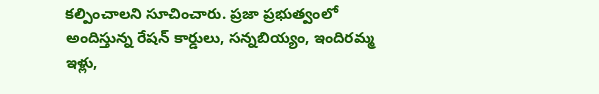కల్పించాలని సూచించారు. ప్రజా ప్రభుత్వంలో అందిస్తున్న రేషన్ కార్డులు, సన్నబియ్యం, ఇందిరమ్మ ఇళ్లు,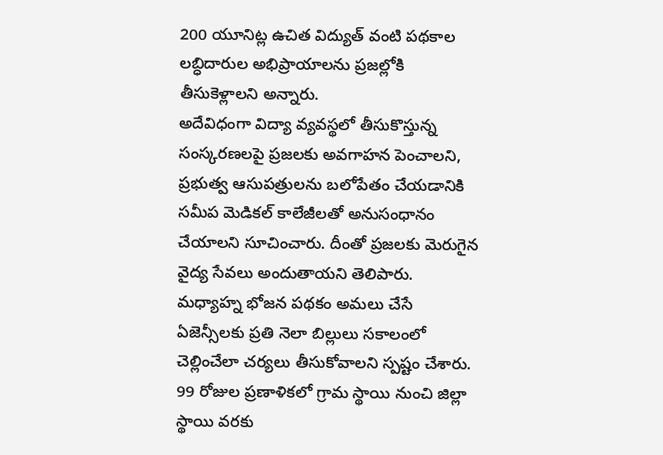200 యూనిట్ల ఉచిత విద్యుత్ వంటి పథకాల లబ్ధిదారుల అభిప్రాయాలను ప్రజల్లోకి తీసుకెళ్లాలని అన్నారు.
అదేవిధంగా విద్యా వ్యవస్థలో తీసుకొస్తున్న సంస్కరణలపై ప్రజలకు అవగాహన పెంచాలని, ప్రభుత్వ ఆసుపత్రులను బలోపేతం చేయడానికి సమీప మెడికల్ కాలేజీలతో అనుసంధానం చేయాలని సూచించారు. దీంతో ప్రజలకు మెరుగైన వైద్య సేవలు అందుతాయని తెలిపారు.
మధ్యాహ్న భోజన పథకం అమలు చేసే ఏజెన్సీలకు ప్రతి నెలా బిల్లులు సకాలంలో చెల్లించేలా చర్యలు తీసుకోవాలని స్పష్టం చేశారు. 99 రోజుల ప్రణాళికలో గ్రామ స్థాయి నుంచి జిల్లా స్థాయి వరకు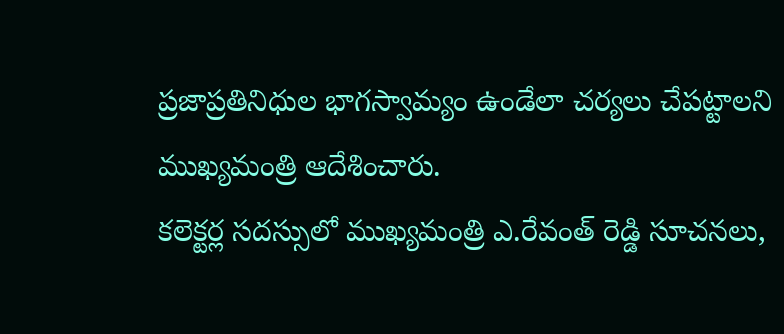ప్రజాప్రతినిధుల భాగస్వామ్యం ఉండేలా చర్యలు చేపట్టాలని ముఖ్యమంత్రి ఆదేశించారు.
కలెక్టర్ల సదస్సులో ముఖ్యమంత్రి ఎ.రేవంత్ రెడ్డి సూచనలు,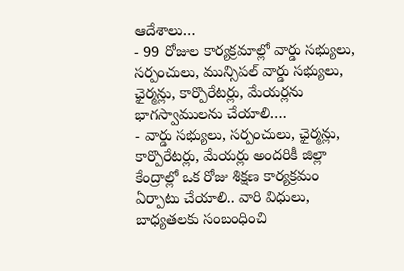ఆదేశాలు…
- 99 రోజుల కార్యక్రమాల్లో వార్డు సభ్యులు, సర్పంచులు, మున్సిపల్ వార్డు సభ్యులు, ఛైర్మన్లు, కార్పొరేటర్లు, మేయర్లను భాగస్వాములను చేయాలి….
- వార్డు సభ్యులు, సర్పంచులు, ఛైర్మన్లు, కార్పొరేటర్లు, మేయర్లు అందరికీ జిల్లా కేంద్రాల్లో ఒక రోజు శిక్షణ కార్యక్రమం ఏర్పాటు చేయాలి.. వారి విధులు, బాధ్యతలకు సంబంధించి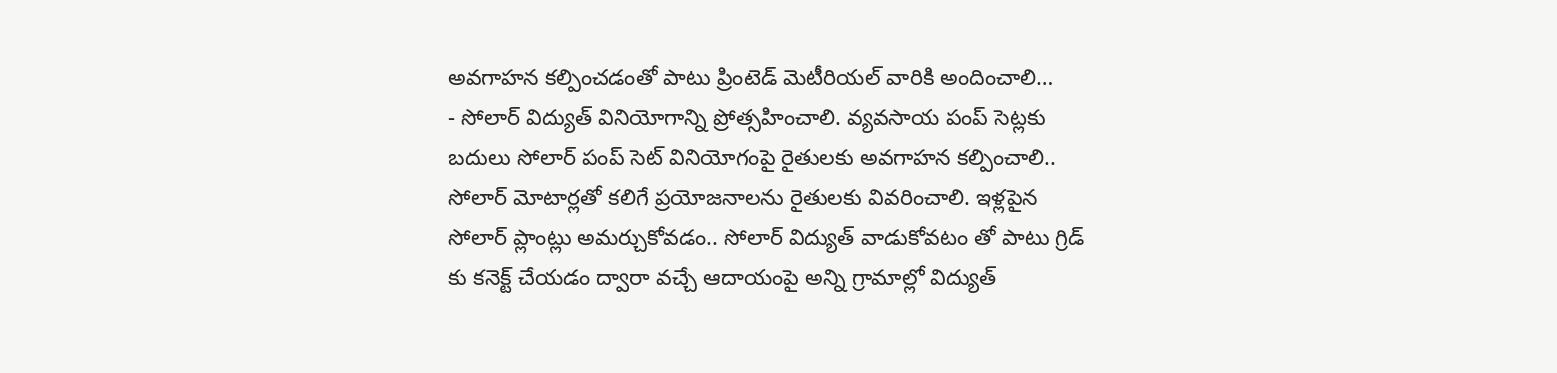అవగాహన కల్పించడంతో పాటు ప్రింటెడ్ మెటీరియల్ వారికి అందించాలి…
- సోలార్ విద్యుత్ వినియోగాన్ని ప్రోత్సహించాలి. వ్యవసాయ పంప్ సెట్లకు బదులు సోలార్ పంప్ సెట్ వినియోగంపై రైతులకు అవగాహన కల్పించాలి.. సోలార్ మోటార్లతో కలిగే ప్రయోజనాలను రైతులకు వివరించాలి. ఇళ్లపైన సోలార్ ప్లాంట్లు అమర్చుకోవడం.. సోలార్ విద్యుత్ వాడుకోవటం తో పాటు గ్రిడ్ కు కనెక్ట్ చేయడం ద్వారా వచ్చే ఆదాయంపై అన్ని గ్రామాల్లో విద్యుత్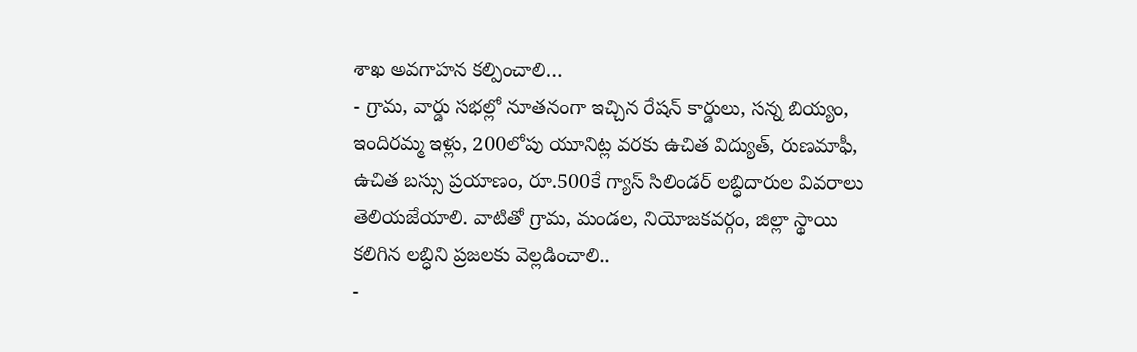శాఖ అవగాహన కల్పించాలి…
- గ్రామ, వార్డు సభల్లో నూతనంగా ఇచ్చిన రేషన్ కార్డులు, సన్న బియ్యం, ఇందిరమ్మ ఇళ్లు, 200లోపు యూనిట్ల వరకు ఉచిత విద్యుత్, రుణమాఫీ, ఉచిత బస్సు ప్రయాణం, రూ.500కే గ్యాస్ సిలిండర్ లబ్ధిదారుల వివరాలు తెలియజేయాలి. వాటితో గ్రామ, మండల, నియోజకవర్గం, జిల్లా స్థాయి కలిగిన లబ్ధిని ప్రజలకు వెల్లడించాలి..
-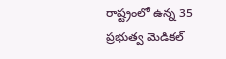రాష్ట్రంలో ఉన్న 35 ప్రభుత్వ మెడికల్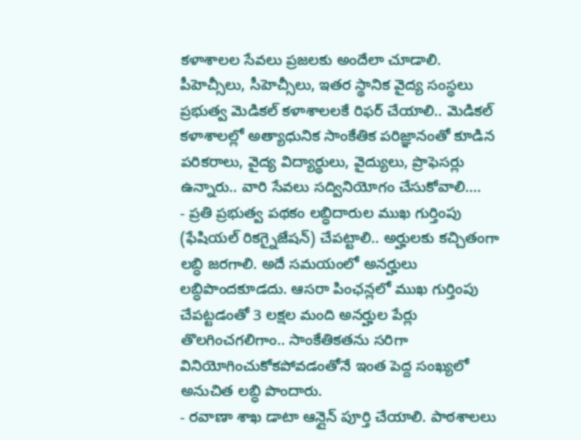కళాశాలల సేవలు ప్రజలకు అందేలా చూడాలి. పీహెచ్సీలు, సీహెచ్సీలు, ఇతర స్థానిక వైద్య సంస్థలు ప్రభుత్వ మెడికల్ కళాశాలలకే రిఫర్ చేయాలి.. మెడికల్ కళాశాలల్లో అత్యాధునిక సాంకేతిక పరిజ్ఞానంతో కూడిన పరికరాలు, వైద్య విద్యార్థులు, వైద్యులు, ప్రొఫెసర్లు ఉన్నారు.. వారి సేవలు సద్వినియోగం చేసుకోవాలి….
- ప్రతి ప్రభుత్వ పథకం లబ్ధిదారుల ముఖ గుర్తింపు (ఫేషియల్ రికగ్నైజేషన్) చేపట్టాలి.. అర్హులకు కచ్చితంగా లబ్ధి జరగాలి. అదే సమయంలో అనర్హులు లబ్ధిపొందకూడదు. ఆసరా పింఛన్లలో ముఖ గుర్తింపు చేపట్టడంతో 3 లక్షల మంది అనర్హుల పేర్లు తొలగించగలిగాం.. సాంకేతికతను సరిగా వినియోగించుకోకపోవడంతోనే ఇంత పెద్ద సంఖ్యలో అనుచిత లబ్ధి పొందారు.
- రవాణా శాఖ డాటా ఆన్లైన్ పూర్తి చేయాలి. పాఠశాలలు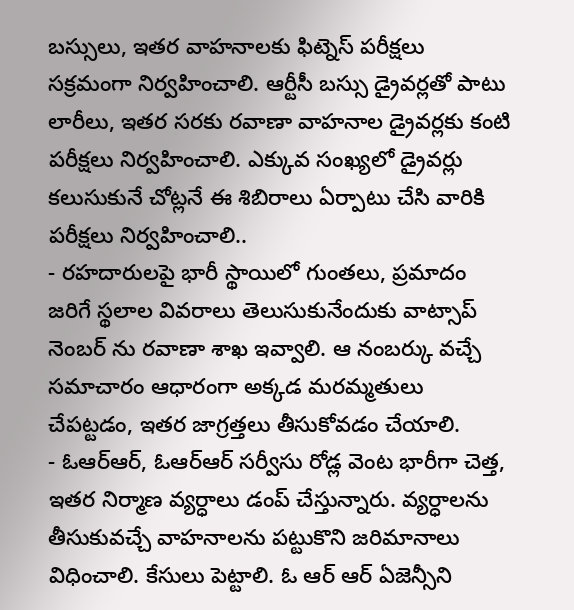బస్సులు, ఇతర వాహనాలకు ఫిట్నెస్ పరీక్షలు సక్రమంగా నిర్వహించాలి. ఆర్టీసీ బస్సు డ్రైవర్లతో పాటు లారీలు, ఇతర సరకు రవాణా వాహనాల డ్రైవర్లకు కంటి పరీక్షలు నిర్వహించాలి. ఎక్కువ సంఖ్యలో డ్రైవర్లు కలుసుకునే చోట్లనే ఈ శిబిరాలు ఏర్పాటు చేసి వారికి పరీక్షలు నిర్వహించాలి..
- రహదారులపై భారీ స్థాయిలో గుంతలు, ప్రమాదం జరిగే స్థలాల వివరాలు తెలుసుకునేందుకు వాట్సాప్ నెంబర్ ను రవాణా శాఖ ఇవ్వాలి. ఆ నంబర్కు వచ్చే సమాచారం ఆధారంగా అక్కడ మరమ్మతులు చేపట్టడం, ఇతర జాగ్రత్తలు తీసుకోవడం చేయాలి.
- ఓఆర్ఆర్, ఓఆర్ఆర్ సర్వీసు రోడ్ల వెంట భారీగా చెత్త, ఇతర నిర్మాణ వ్యర్ధాలు డంప్ చేస్తున్నారు. వ్యర్ధాలను తీసుకువచ్చే వాహనాలను పట్టుకొని జరిమానాలు విధించాలి. కేసులు పెట్టాలి. ఓ ఆర్ ఆర్ ఏజెన్సీని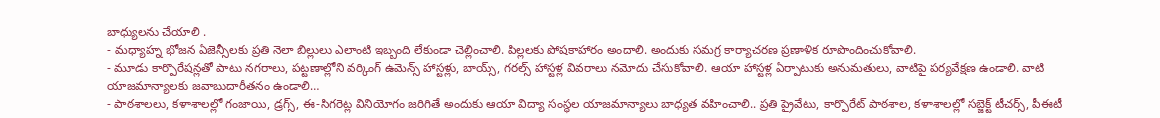బాధ్యులను చేయాలి .
- మధ్యాహ్న భోజన ఏజెన్సీలకు ప్రతి నెలా బిల్లులు ఎలాంటి ఇబ్బంది లేకుండా చెల్లించాలి. పిల్లలకు పోషకాహారం అందాలి. అందుకు సమగ్ర కార్యాచరణ ప్రణాళిక రూపొందించుకోవాలి.
- మూడు కార్పొరేషన్లతో పాటు నగరాలు, పట్టణాల్లోని వర్కింగ్ ఉమెన్స్ హాస్టళ్లు, బాయ్స్, గరల్స్ హాస్టళ్ల వివరాలు నమోదు చేసుకోవాలి. ఆయా హాస్టళ్ల ఏర్పాటుకు అనుమతులు, వాటిపై పర్యవేక్షణ ఉండాలి. వాటి యాజమాన్యాలకు జవాబుదారీతనం ఉండాలి…
- పాఠశాలలు, కళాశాలల్లో గంజాయి, డ్రగ్స్, ఈ-సిగరెట్ల వినియోగం జరిగితే అందుకు ఆయా విద్యా సంస్థల యాజమాన్యాలు బాధ్యత వహించాలి.. ప్రతి ప్రైవేటు, కార్పొరేట్ పాఠశాల, కళాశాలల్లో సబ్జెక్ట్ టీచర్స్, పీఈటీ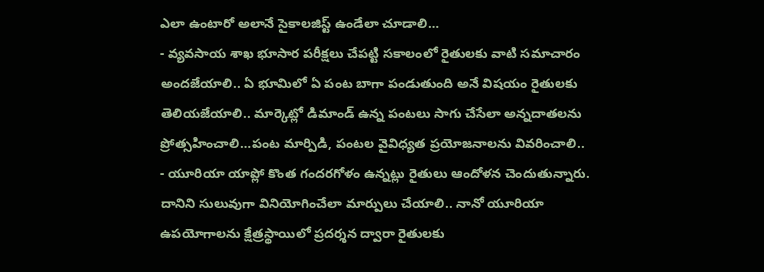ఎలా ఉంటారో అలానే సైకాలజిస్ట్ ఉండేలా చూడాలి…
- వ్యవసాయ శాఖ భూసార పరీక్షలు చేపట్టి సకాలంలో రైతులకు వాటి సమాచారం అందజేయాలి.. ఏ భూమిలో ఏ పంట బాగా పండుతుంది అనే విషయం రైతులకు తెలియజేయాలి.. మార్కెట్లో డిమాండ్ ఉన్న పంటలు సాగు చేసేలా అన్నదాతలను ప్రోత్సహించాలి…పంట మార్పిడి, పంటల వైవిధ్యత ప్రయోజనాలను వివరించాలి..
- యూరియా యాప్లో కొంత గందరగోళం ఉన్నట్లు రైతులు ఆందోళన చెందుతున్నారు. దానిని సులువుగా వినియోగించేలా మార్పులు చేయాలి.. నానో యూరియా ఉపయోగాలను క్షేత్రస్థాయిలో ప్రదర్శన ద్వారా రైతులకు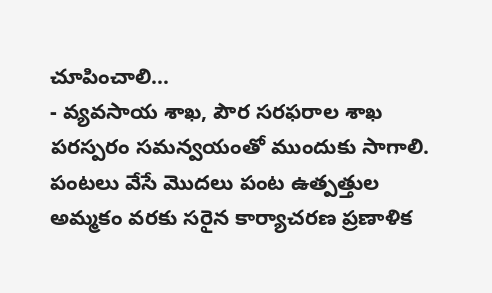చూపించాలి…
- వ్యవసాయ శాఖ, పౌర సరఫరాల శాఖ పరస్పరం సమన్వయంతో ముందుకు సాగాలి. పంటలు వేసే మొదలు పంట ఉత్పత్తుల అమ్మకం వరకు సరైన కార్యాచరణ ప్రణాళిక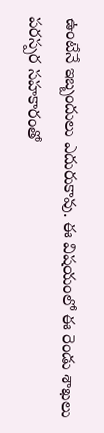ఉంటేనే ఇబ్బందులు ఎదురుకావు. ఈ విషయంలో ఈ రెండు శాఖలు పరస్పర సహకారంతో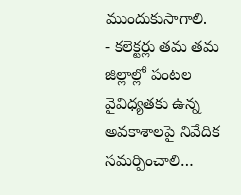ముందుకుసాగాలి.
- కలెక్టర్లు తమ తమ జిల్లాల్లో పంటల వైవిధ్యతకు ఉన్న అవకాశాలపై నివేదిక సమర్పించాలి…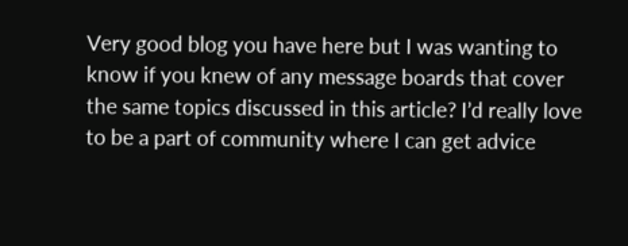Very good blog you have here but I was wanting to know if you knew of any message boards that cover the same topics discussed in this article? I’d really love to be a part of community where I can get advice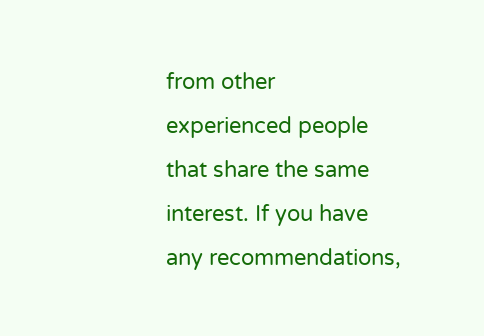from other experienced people that share the same interest. If you have any recommendations,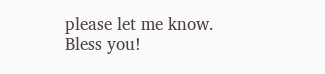please let me know. Bless you!